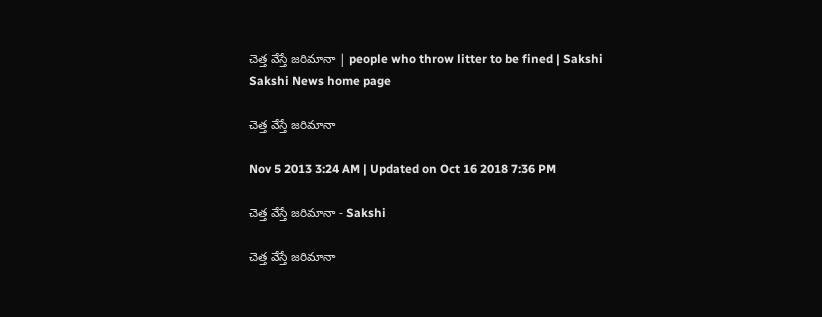చెత్త వేస్తే జరిమానా | people who throw litter to be fined | Sakshi
Sakshi News home page

చెత్త వేస్తే జరిమానా

Nov 5 2013 3:24 AM | Updated on Oct 16 2018 7:36 PM

చెత్త వేస్తే జరిమానా - Sakshi

చెత్త వేస్తే జరిమానా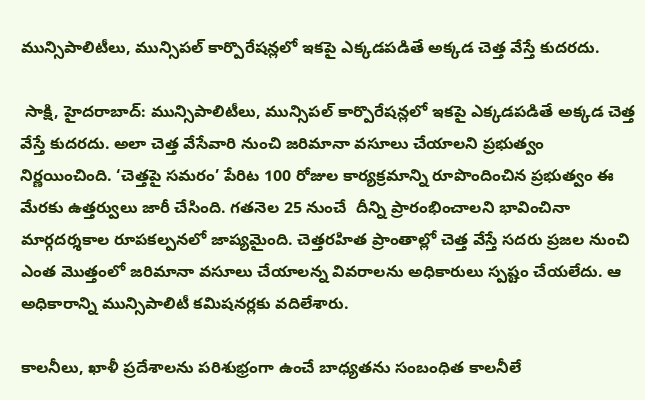మున్సిపాలిటీలు, మున్సిపల్ కార్పొరేషన్లలో ఇకపై ఎక్కడపడితే అక్కడ చెత్త వేస్తే కుదరదు.

 సాక్షి, హైదరాబాద్: మున్సిపాలిటీలు, మున్సిపల్ కార్పొరేషన్లలో ఇకపై ఎక్కడపడితే అక్కడ చెత్త వేస్తే కుదరదు. అలా చెత్త వేసేవారి నుంచి జరిమానా వసూలు చేయాలని ప్రభుత్వం నిర్ణయించింది. ‘చెత్తపై సమరం’ పేరిట 100 రోజుల కార్యక్రమాన్ని రూపొందించిన ప్రభుత్వం ఈ మేరకు ఉత్తర్వులు జారీ చేసింది. గతనెల 25 నుంచే  దీన్ని ప్రారంభించాలని భావించినా మార్గదర్శకాల రూపకల్పనలో జాప్యమైంది. చెత్తరహిత ప్రాంతాల్లో చెత్త వేస్తే సదరు ప్రజల నుంచి ఎంత మొత్తంలో జరిమానా వసూలు చేయాలన్న వివరాలను అధికారులు స్పష్టం చేయలేదు. ఆ అధికారాన్ని మున్సిపాలిటీ కమిషనర్లకు వదిలేశారు.

కాలనీలు, ఖాళీ ప్రదేశాలను పరిశుభ్రంగా ఉంచే బాధ్యతను సంబంధిత కాలనీలే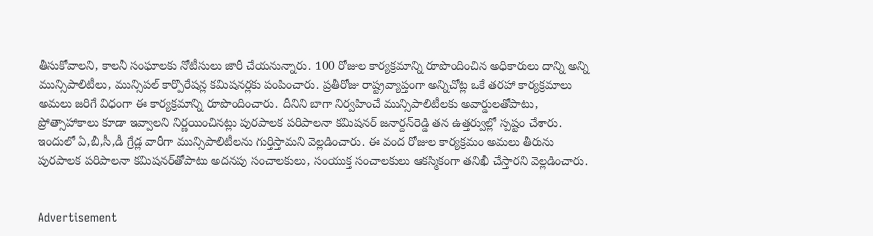తీసుకోవాలని, కాలనీ సంఘాలకు నోటీసులు జారీ చేయనున్నారు. 100 రోజుల కార్యక్రమాన్ని రూపొందించిన అధికారులు దాన్ని అన్ని మున్సిపాలిటీలు, మున్సిపల్ కార్పొరేషన్ల కమిషనర్లకు పంపించారు. ప్రతీరోజు రాష్ట్రవ్యాప్తంగా అన్నిచోట్ల ఒకే తరహా కార్యక్రమాలు అమలు జరిగే విధంగా ఈ కార్యక్రమాన్ని రూపొందించారు. దీనిని బాగా నిర్వహించే మున్సిపాలిటీలకు అవార్డులతోపాటు, ప్రోత్సాహాకాలు కూడా ఇవ్వాలని నిర్ణయించినట్లు పురపాలక పరిపాలనా కమిషనర్ జనార్దన్‌రెడ్డి తన ఉత్తర్వుల్లో స్పష్టం చేశారు. ఇందులో ఏ,బీ,సీ,డీ గ్రేడ్ల వారీగా మున్సిపాలిటీలను గుర్తిస్తామని వెల్లడించారు. ఈ వంద రోజుల కార్యక్రమం అమలు తీరును పురపాలక పరిపాలనా కమిషనర్‌తోపాటు అదనపు సంచాలకులు, సంయుక్త సంచాలకులు ఆకస్మికంగా తనిఖీ చేస్తారని వెల్లడించారు.


Advertisement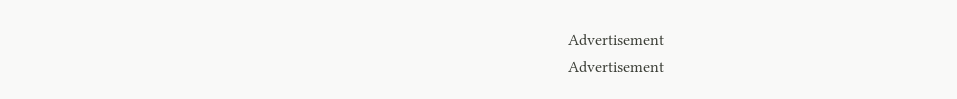Advertisement
Advertisement